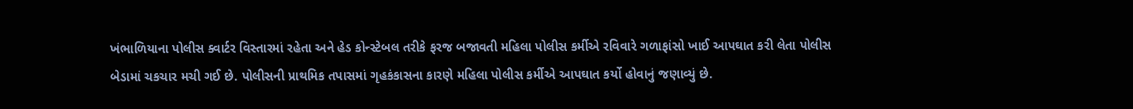ખંભાળિયાના પોલીસ ક્વાર્ટર વિસ્તારમાં રહેતા અને હેડ કોન્સ્ટેબલ તરીકે ફરજ બજાવતી મહિલા પોલીસ કર્મીએ રવિવારે ગળાફાંસો ખાઈ આપઘાત કરી લેતા પોલીસ બેડામાં ચકચાર મચી ગઈ છે. પોલીસની પ્રાથમિક તપાસમાં ગૃહકંકાસના કારણે મહિલા પોલીસ કર્મીએ આપઘાત કર્યો હોવાનું જણાવ્યું છે.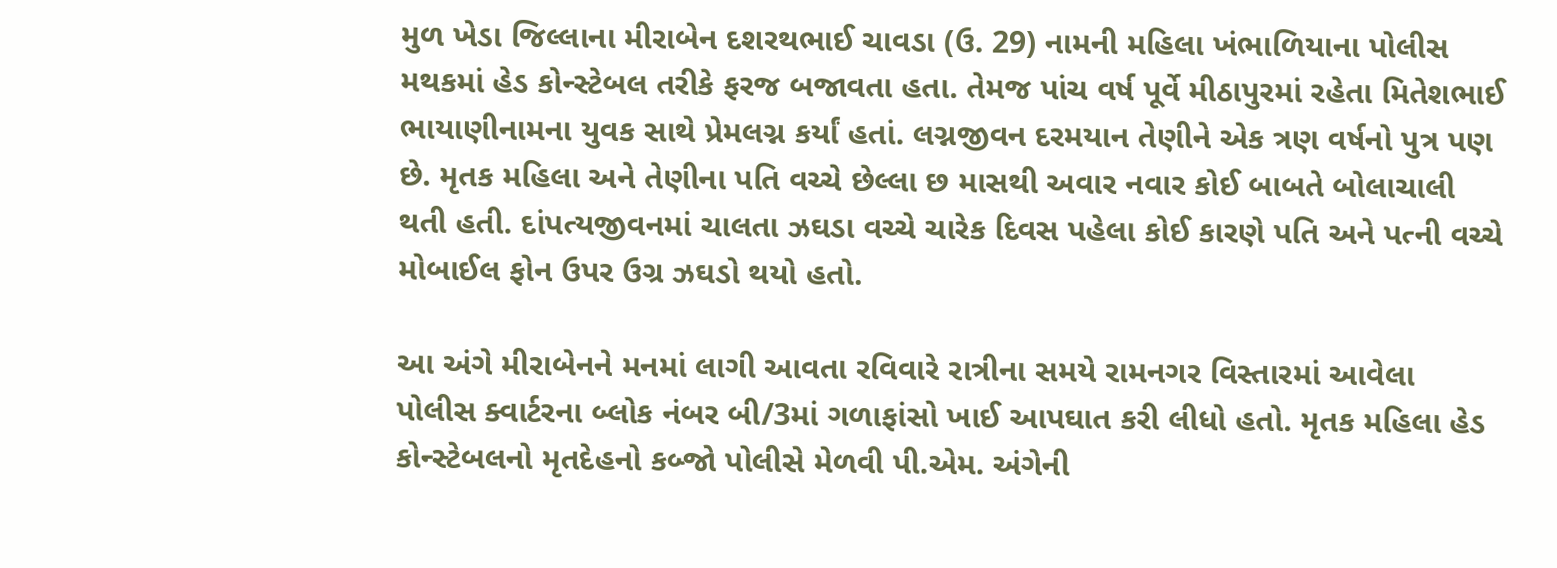મુળ ખેડા જિલ્લાના મીરાબેન દશરથભાઈ ચાવડા (ઉ. 29) નામની મહિલા ખંભાળિયાના પોલીસ મથકમાં હેડ કોન્સ્ટેબલ તરીકે ફરજ બજાવતા હતા. તેમજ પાંચ વર્ષ પૂર્વે મીઠાપુરમાં રહેતા મિતેશભાઈ ભાયાણીનામના યુવક સાથે પ્રેમલગ્ન કર્યાં હતાં. લગ્નજીવન દરમયાન તેણીને એક ત્રણ વર્ષનો પુત્ર પણ છે. મૃતક મહિલા અને તેણીના પતિ વચ્ચે છેલ્લા છ માસથી અવાર નવાર કોઈ બાબતે બોલાચાલી થતી હતી. દાંપત્યજીવનમાં ચાલતા ઝઘડા વચ્ચે ચારેક દિવસ પહેલા કોઈ કારણે પતિ અને પત્ની વચ્ચે મોબાઈલ ફોન ઉપર ઉગ્ર ઝઘડો થયો હતો.

આ અંગે મીરાબેનને મનમાં લાગી આવતા રવિવારે રાત્રીના સમયે રામનગર વિસ્તારમાં આવેલા પોલીસ ક્વાર્ટરના બ્લોક નંબર બી/3માં ગળાફાંસો ખાઈ આપઘાત કરી લીધો હતો. મૃતક મહિલા હેડ કોન્સ્ટેબલનો મૃતદેહનો કબ્જો પોલીસે મેળવી પી.એમ. અંગેની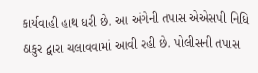કાર્યવાહી હાથ ધરી છે. આ અંગેની તપાસ એએસપી નિધિ ઠાકુર દ્વારા ચલાવવામાં આવી રહી છે. પોલીસની તપાસ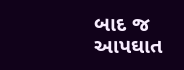બાદ જ આપઘાત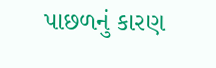પાછળનું કારણ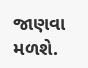જાણવા મળશે.